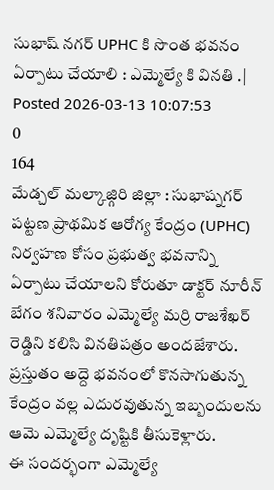సుభాష్ నగర్ UPHC కి సొంత భవనం ఏర్పాటు చేయాలి : ఎమ్మెల్యే కి వినతి .|
Posted 2026-03-13 10:07:53
0
164
మేడ్చల్ మల్కాజ్గిరి జిల్లా : సుభాష్నగర్ పట్టణ ప్రాథమిక ఆరోగ్య కేంద్రం (UPHC) నిర్వహణ కోసం ప్రభుత్వ భవనాన్ని ఏర్పాటు చేయాలని కోరుతూ డాక్టర్ నూరీన్ బేగం శనివారం ఎమ్మెల్యే మర్రి రాజశేఖర్ రెడ్డిని కలిసి వినతిపత్రం అందజేశారు.
ప్రస్తుతం అద్దె భవనంలో కొనసాగుతున్న కేంద్రం వల్ల ఎదురవుతున్న ఇబ్బందులను ఆమె ఎమ్మెల్యే దృష్టికి తీసుకెళ్లారు.
ఈ సందర్భంగా ఎమ్మెల్యే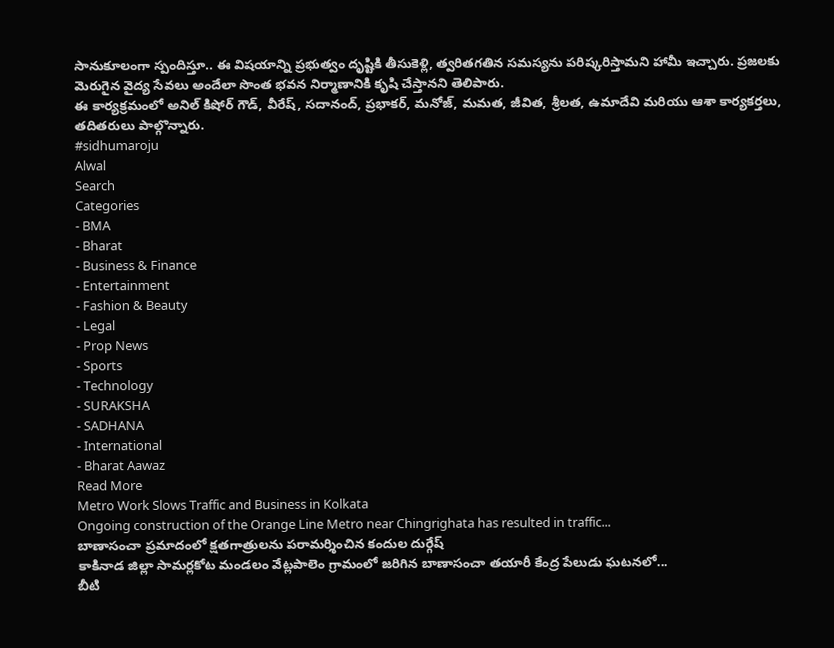సానుకూలంగా స్పందిస్తూ.. ఈ విషయాన్ని ప్రభుత్వం దృష్టికి తీసుకెళ్లి, త్వరితగతిన సమస్యను పరిష్కరిస్తామని హామీ ఇచ్చారు. ప్రజలకు మెరుగైన వైద్య సేవలు అందేలా సొంత భవన నిర్మాణానికి కృషి చేస్తానని తెలిపారు.
ఈ కార్యక్రమంలో అనిల్ కిషోర్ గౌడ్, వీరేష్, సదానంద్, ప్రభాకర్, మనోజ్, మమత, జీవిత, శ్రీలత, ఉమాదేవి మరియు ఆశా కార్యకర్తలు, తదితరులు పాల్గొన్నారు.
#sidhumaroju
Alwal
Search
Categories
- BMA
- Bharat
- Business & Finance
- Entertainment
- Fashion & Beauty
- Legal
- Prop News
- Sports
- Technology
- SURAKSHA
- SADHANA
- International
- Bharat Aawaz
Read More
Metro Work Slows Traffic and Business in Kolkata
Ongoing construction of the Orange Line Metro near Chingrighata has resulted in traffic...
బాణాసంచా ప్రమాదంలో క్షతగాత్రులను పరామర్శించిన కందుల దుర్గేష్
కాకినాడ జిల్లా సామర్లకోట మండలం వేట్లపాలెం గ్రామంలో జరిగిన బాణాసంచా తయారీ కేంద్ర పేలుడు ఘటనలో...
బీటి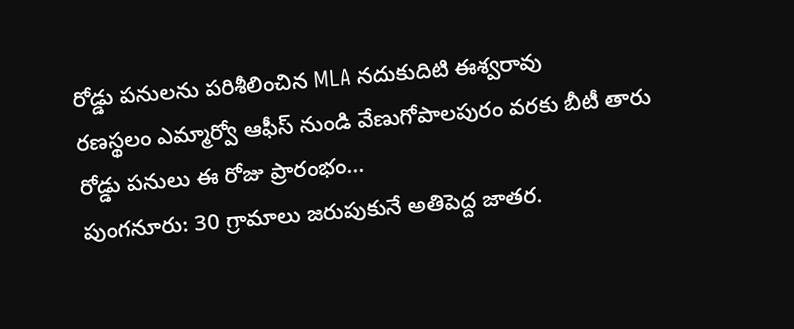రోడ్డు పనులను పరిశీలించిన MLA నదుకుదిటి ఈశ్వరావు
రణస్థలం ఎమ్మార్వో ఆఫీస్ నుండి వేణుగోపాలపురం వరకు బీటీ తారు రోడ్డు పనులు ఈ రోజు ప్రారంభం...
పుంగనూరు: 30 గ్రామాలు జరుపుకునే అతిపెద్ద జాతర.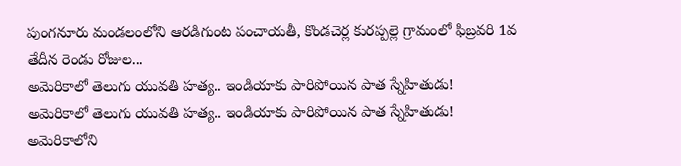పుంగనూరు మండలంలోని ఆరడిగుంట పంచాయతీ, కొండచెర్ల కురప్పల్లె గ్రామంలో ఫిబ్రవరి 1వ తేదీన రెండు రోజుల...
అమెరికాలో తెలుగు యువతి హత్య.. ఇండియాకు పారిపోయిన పాత స్నేహితుడు!
అమెరికాలో తెలుగు యువతి హత్య.. ఇండియాకు పారిపోయిన పాత స్నేహితుడు!
అమెరికాలోని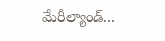మేరీల్యాండ్...